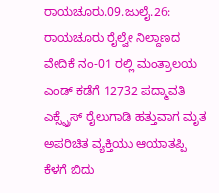ರಾಯಚೂರು.09.ಜುಲೈ.26: ರಾಯಚೂರು ರೈಲ್ವೇ ನಿಲ್ದಾಣದ ವೇದಿಕೆ ನಂ-01 ರಲ್ಲಿ ಮಂತ್ರಾಲಯ ಎಂಡ್ ಕಡೆಗೆ 12732 ಪದ್ಮಾವತಿ ಎಕ್ಸ್ಪ್ರೆಸ್ ರೈಲುಗಾಡಿ ಹತ್ತುವಾಗ ಮೃತ ಅಪರಿಚಿತ ವ್ಯಕ್ತಿಯು ಆಯಾತಪ್ಪಿ ಕೆಳಗೆ ಬಿದು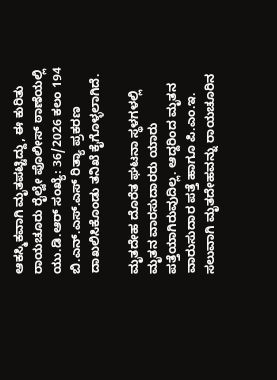ಆಕಸ್ಮಿಕವಾಗಿ ಮೃತಪಟ್ಟಿದ್ದು, ಈ ಕುರಿತು ರಾಯಚೂರು ರೈಲ್ವೇ ಪೊಲೀಸ್ ಠಾಣೆಯಲ್ಲಿ ಯು.ಡಿ.ಆರ್ ಸಂಖ್ಯೆ: 36/2026 ಕಲಂ 194 ಬಿ.ಎನ್.ಎಸ್.ಎಸ್ ರಿತ್ಯಾ ಪ್ರಕರಣ ದಾಖಲಿಸಿಕೊಂಡು ತನಿಖೆ ಕೈಗೊಳ್ಳಲಾಗಿದೆ.

ಮೃತದೇಹ ದೊರೆತ ಘಟನಾ ಸ್ಥಳಗಳಲ್ಲಿ ಮೃತನ ವಾರಸುದಾರರು ಯಾರು ಪತ್ತೆಯಾಗಿರುವುದಿಲ್ಲ. ಆದ್ದರಿಂದ ಮೃತನ ವಾರುಸುದಾರ ಪತ್ತೆ ಹಾಗೂ ಪಿ.ಎಂ.ಇ. ಸಲುವಾಗಿ ಮೃತದೇಹವನ್ನು ರಾಯಚೂರಿನ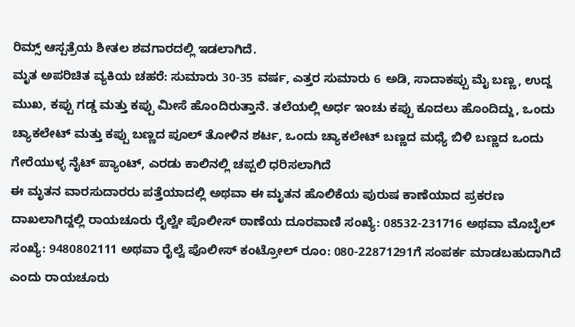ರಿಮ್ಸ್ ಆಸ್ಪತ್ರೆಯ ಶೀತಲ ಶವಗಾರದಲ್ಲಿ ಇಡಲಾಗಿದೆ.
ಮೃತ ಅಪರಿಚಿತ ವ್ಯಕಿಯ ಚಹರೆ: ಸುಮಾರು 30-35 ವರ್ಷ, ಎತ್ತರ ಸುಮಾರು 6 ಅಡಿ, ಸಾದಾಕಪ್ಪು ಮೈ ಬಣ್ಣ, ಉದ್ದ ಮುಖ, ಕಪ್ಪು ಗಡ್ಡ ಮತ್ತು ಕಪ್ಪು ಮೀಸೆ ಹೊಂದಿರುತ್ತಾನೆ. ತಲೆಯಲ್ಲಿ ಅರ್ಧ ಇಂಚು ಕಪ್ಪು ಕೂದಲು ಹೊಂದಿದ್ದು, ಒಂದು ಚ್ಯಾಕಲೇಟ್ ಮತ್ತು ಕಪ್ಪು ಬಣ್ಣದ ಪೂಲ್ ತೋಳಿನ ಶರ್ಟ, ಒಂದು ಚ್ಯಾಕಲೇಟ್ ಬಣ್ಣದ ಮಧ್ಯೆ ಬಿಳಿ ಬಣ್ಣದ ಒಂದು ಗೇರೆಯುಳ್ಳ ನೈಟ್ ಪ್ಯಾಂಟ್, ಎರಡು ಕಾಲಿನಲ್ಲಿ ಚಪ್ಪಲಿ ಧರಿಸಲಾಗಿದೆ
ಈ ಮೃತನ ವಾರಸುದಾರರು ಪತ್ತೆಯಾದಲ್ಲಿ ಅಥವಾ ಈ ಮೃತನ ಹೊಲಿಕೆಯ ಪುರುಷ ಕಾಣೆಯಾದ ಪ್ರಕರಣ ದಾಖಲಾಗಿದ್ದಲ್ಲಿ ರಾಯಚೂರು ರೈಲ್ವೇ ಪೊಲೀಸ್ ಠಾಣೆಯ ದೂರವಾಣಿ ಸಂಖ್ಯೆ: 08532-231716 ಅಥವಾ ಮೊಬೈಲ್ ಸಂಖ್ಯೆ: 9480802111 ಅಥವಾ ರೈಲ್ವೆ ಪೊಲೀಸ್ ಕಂಟ್ರೋಲ್ ರೂಂ: 080-22871291ಗೆ ಸಂಪರ್ಕ ಮಾಡಬಹುದಾಗಿದೆ ಎಂದು ರಾಯಚೂರು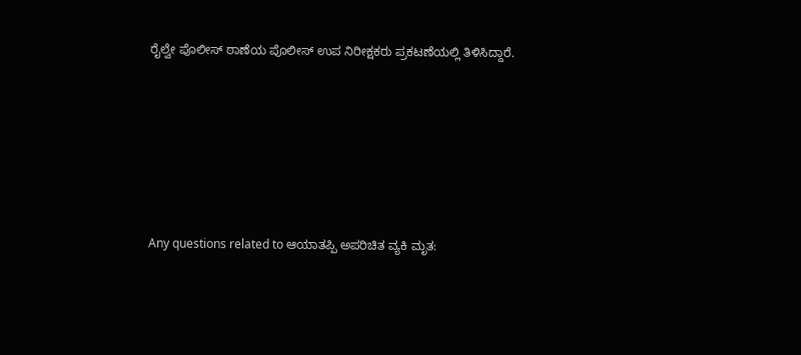ರೈಲ್ವೇ ಪೊಲೀಸ್ ಠಾಣೆಯ ಪೊಲೀಸ್ ಉಪ ನಿರೀಕ್ಷಕರು ಪ್ರಕಟಣೆಯಲ್ಲಿ ತಿಳಿಸಿದ್ದಾರೆ.






Any questions related to ಆಯಾತಪ್ಪಿ ಅಪರಿಚಿತ ವ್ಯಕಿ ಮೃತ: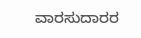ವಾರಸುದಾರರ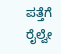ಪತ್ತೆಗೆ ರೈಲ್ವೇ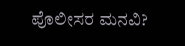ಪೊಲೀಸರ ಮನವಿ?